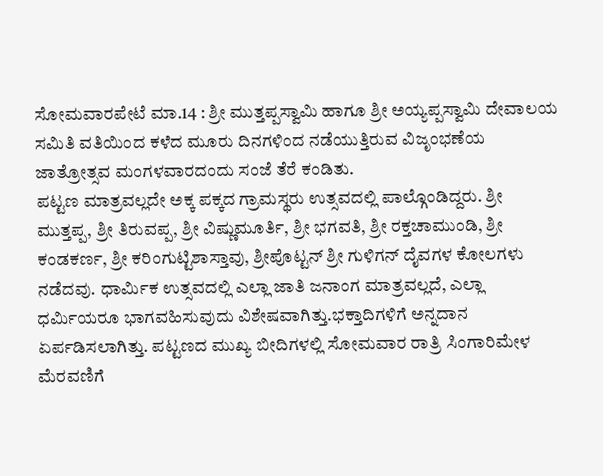ಸೋಮವಾರಪೇಟೆ ಮಾ.14 : ಶ್ರೀ ಮುತ್ತಪ್ಪಸ್ವಾಮಿ ಹಾಗೂ ಶ್ರೀ ಅಯ್ಯಪ್ಪಸ್ವಾಮಿ ದೇವಾಲಯ ಸಮಿತಿ ವತಿಯಿಂದ ಕಳೆದ ಮೂರು ದಿನಗಳಿಂದ ನಡೆಯುತ್ತಿರುವ ವಿಜೃಂಭಣೆಯ ಜಾತ್ರೋತ್ಸವ ಮಂಗಳವಾರದಂದು ಸಂಜೆ ತೆರೆ ಕಂಡಿತು.
ಪಟ್ಟಣ ಮಾತ್ರವಲ್ಲದೇ ಅಕ್ಕ ಪಕ್ಕದ ಗ್ರಾಮಸ್ಥರು ಉತ್ಸವದಲ್ಲಿ ಪಾಲ್ಗೊಂಡಿದ್ದರು. ಶ್ರೀ ಮುತ್ತಪ್ಪ, ಶ್ರೀ ತಿರುವಪ್ಪ, ಶ್ರೀ ವಿಷ್ಣುಮೂರ್ತಿ, ಶ್ರೀ ಭಗವತಿ, ಶ್ರೀ ರಕ್ತಚಾಮುಂಡಿ, ಶ್ರೀ ಕಂಡಕರ್ಣ, ಶ್ರೀ ಕರಿಂಗುಟ್ಟಿಶಾಸ್ತಾವು, ಶ್ರೀಪೊಟ್ಟನ್ ಶ್ರೀ ಗುಳಿಗನ್ ದೈವಗಳ ಕೋಲಗಳು ನಡೆದವು. ಧಾರ್ಮಿಕ ಉತ್ಸವದಲ್ಲಿ ಎಲ್ಲಾ ಜಾತಿ ಜನಾಂಗ ಮಾತ್ರವಲ್ಲದೆ, ಎಲ್ಲಾ ಧರ್ಮಿಯರೂ ಭಾಗವಹಿಸುವುದು ವಿಶೇಷವಾಗಿತ್ತು.ಭಕ್ತಾದಿಗಳಿಗೆ ಅನ್ನದಾನ ಏರ್ಪಡಿಸಲಾಗಿತ್ತು. ಪಟ್ಟಣದ ಮುಖ್ಯ ಬೀದಿಗಳಲ್ಲಿ ಸೋಮವಾರ ರಾತ್ರಿ ಸಿಂಗಾರಿಮೇಳ ಮೆರವಣಿಗೆ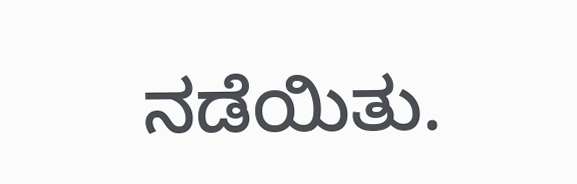ನಡೆಯಿತು.